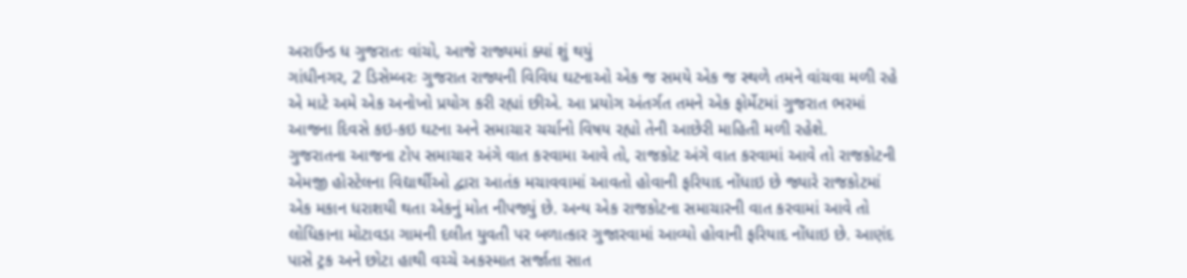અરાઉન્ડ ધ ગુજરાતઃ વાંચો, આજે રાજ્યમાં ક્યાં શું થયું
ગાંધીનગર, 2 ડિસેમ્બરઃ ગુજરાત રાજ્યની વિવિધ ઘટનાઓ એક જ સમયે એક જ સ્થળે તમને વાંચવા મળી રહે એ માટે અમે એક અનોખો પ્રયોગ કરી રહ્યાં છીએ. આ પ્રયોગ અંતર્ગત તમને એક ફોર્મેટમાં ગુજરાત ભરમાં આજના દિવસે કઇ-કઇ ઘટના અને સમાચાર ચર્ચાનો વિષય રહ્યો તેની આછેરી માહિતી મળી રહેશે.
ગુજરાતના આજના ટોપ સમાચાર અંગે વાત કરવામા આવે તો, રાજકોટ અંગે વાત કરવામાં આવે તો રાજકોટની એમજી હોસ્ટેલના વિદ્યાર્થીઓ દ્વારા આતંક મચાવવામાં આવતો હોવાની ફરિયાદ નોંધાઇ છે જ્યારે રાજકોટમાં એક મકાન ધરાશયી થતા એકનું મોત નીપજ્યું છે. અન્ય એક રાજકોટના સમાચારની વાત કરવામાં આવે તો લોધિકાના મોટાવડા ગામની દલીત યુવતી પર બળાત્કાર ગુજારવામાં આવ્યો હોવાની ફરિયાદ નોંધાઇ છે. આણંદ પાસે ટ્રક અને છોટા હાથી વચ્ચે અકસ્માત સર્જાતા સાત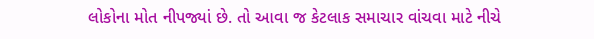લોકોના મોત નીપજ્યાં છે. તો આવા જ કેટલાક સમાચાર વાંચવા માટે નીચે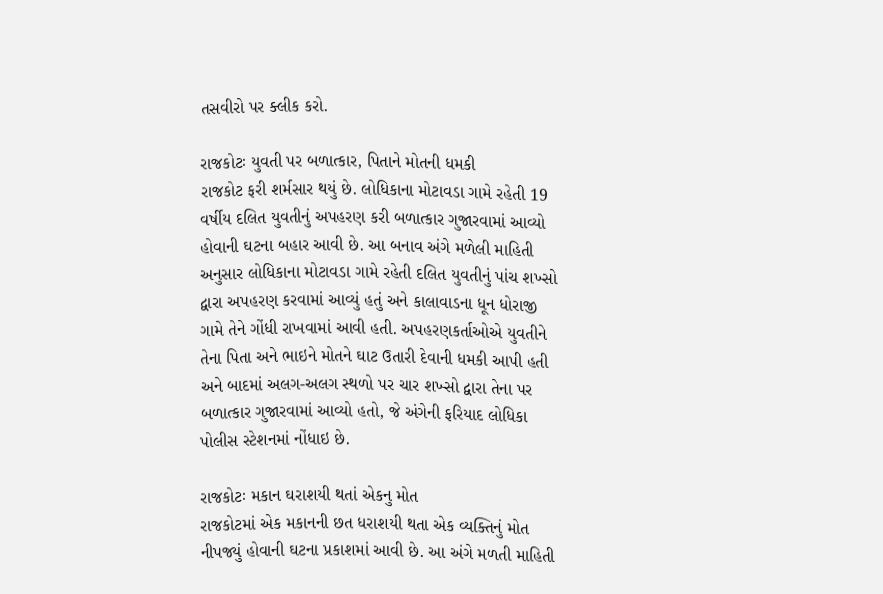તસવીરો પર ક્લીક કરો.

રાજકોટઃ યુવતી પર બળાત્કાર, પિતાને મોતની ધમકી
રાજકોટ ફરી શર્મસાર થયું છે. લોધિકાના મોટાવડા ગામે રહેતી 19 વર્ષીય દલિત યુવતીનું અપહરણ કરી બળાત્કાર ગુજારવામાં આવ્યો હોવાની ઘટના બહાર આવી છે. આ બનાવ અંગે મળેલી માહિતી અનુસાર લોધિકાના મોટાવડા ગામે રહેતી દલિત યુવતીનું પાંચ શખ્સો દ્વારા અપહરણ કરવામાં આવ્યું હતું અને કાલાવાડના ધૂન ધોરાજી ગામે તેને ગોંધી રાખવામાં આવી હતી. અપહરણકર્તાઓએ યુવતીને તેના પિતા અને ભાઇને મોતને ઘાટ ઉતારી દેવાની ધમકી આપી હતી અને બાદમાં અલગ-અલગ સ્થળો પર ચાર શખ્સો દ્વારા તેના પર બળાત્કાર ગુજારવામાં આવ્યો હતો, જે અંગેની ફરિયાદ લોધિકા પોલીસ સ્ટેશનમાં નોંધાઇ છે.

રાજકોટઃ મકાન ઘરાશયી થતાં એકનુ મોત
રાજકોટમાં એક મકાનની છત ધરાશયી થતા એક વ્યક્તિનું મોત નીપજ્યું હોવાની ઘટના પ્રકાશમાં આવી છે. આ અંગે મળતી માહિતી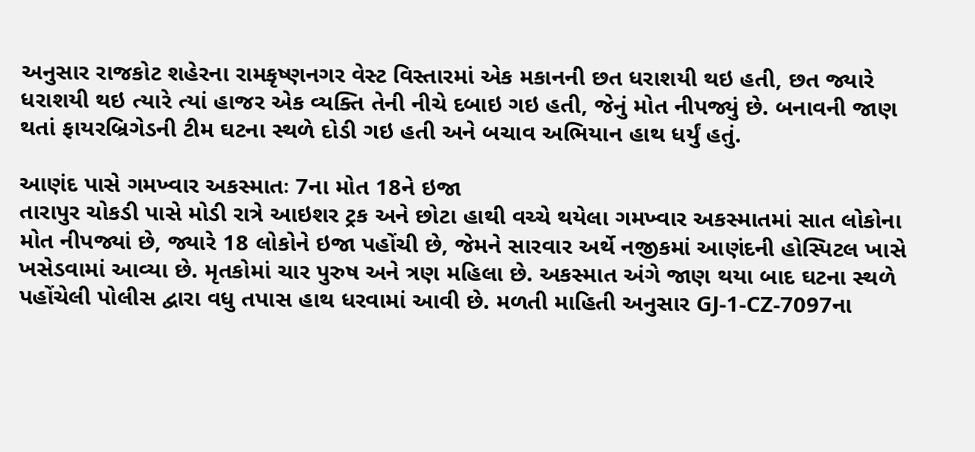અનુસાર રાજકોટ શહેરના રામકૃષ્ણનગર વેસ્ટ વિસ્તારમાં એક મકાનની છત ધરાશયી થઇ હતી, છત જ્યારે ધરાશયી થઇ ત્યારે ત્યાં હાજર એક વ્યક્તિ તેની નીચે દબાઇ ગઇ હતી, જેનું મોત નીપજ્યું છે. બનાવની જાણ થતાં ફાયરબ્રિગેડની ટીમ ઘટના સ્થળે દોડી ગઇ હતી અને બચાવ અભિયાન હાથ ધર્યું હતું.

આણંદ પાસે ગમખ્વાર અકસ્માતઃ 7ના મોત 18ને ઇજા
તારાપુર ચોકડી પાસે મોડી રાત્રે આઇશર ટ્રક અને છોટા હાથી વચ્ચે થયેલા ગમખ્વાર અકસ્માતમાં સાત લોકોના મોત નીપજ્યાં છે, જ્યારે 18 લોકોને ઇજા પહોંચી છે, જેમને સારવાર અર્થે નજીકમાં આણંદની હોસ્પિટલ ખાસે ખસેડવામાં આવ્યા છે. મૃતકોમાં ચાર પુરુષ અને ત્રણ મહિલા છે. અકસ્માત અંગે જાણ થયા બાદ ઘટના સ્થળે પહોંચેલી પોલીસ દ્વારા વધુ તપાસ હાથ ધરવામાં આવી છે. મળતી માહિતી અનુસાર GJ-1-CZ-7097ના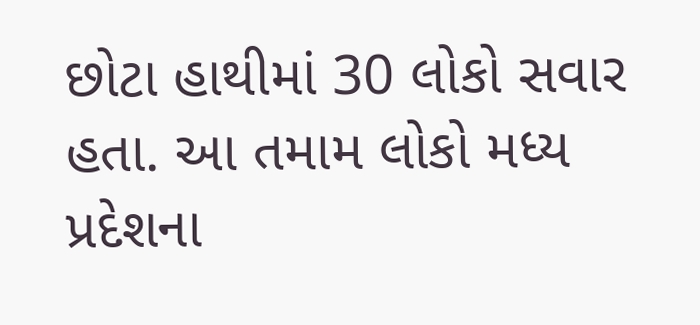છોટા હાથીમાં 30 લોકો સવાર હતા. આ તમામ લોકો મધ્ય પ્રદેશના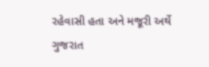રહેવાસી હતા અને મજૂરી અર્થે ગુજરાત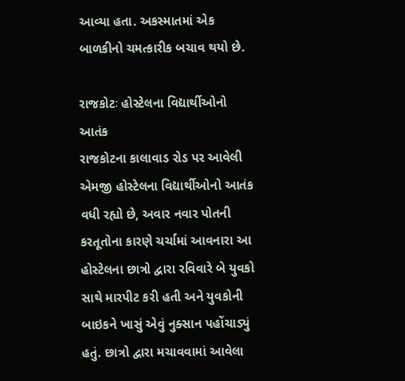આવ્યા હતા. અકસ્માતમાં એક બાળકીનો ચમત્કારીક બચાવ થયો છે.

રાજકોટઃ હોસ્ટેલના વિદ્યાર્થીઓનો આતંક
રાજકોટના કાલાવાડ રોડ પર આવેલી એમજી હોસ્ટેલના વિદ્યાર્થીઓનો આતંક વધી રહ્યો છે, અવાર નવાર પોતની કરતૂતોના કારણે ચર્ચામાં આવનારા આ હોસ્ટેલના છાત્રો દ્વારા રવિવારે બે યુવકો સાથે મારપીટ કરી હતી અને યુવકોની બાઇકને ખાસું એવું નુક્સાન પહોંચાડ્યું હતું. છાત્રો દ્વારા મચાવવામાં આવેલા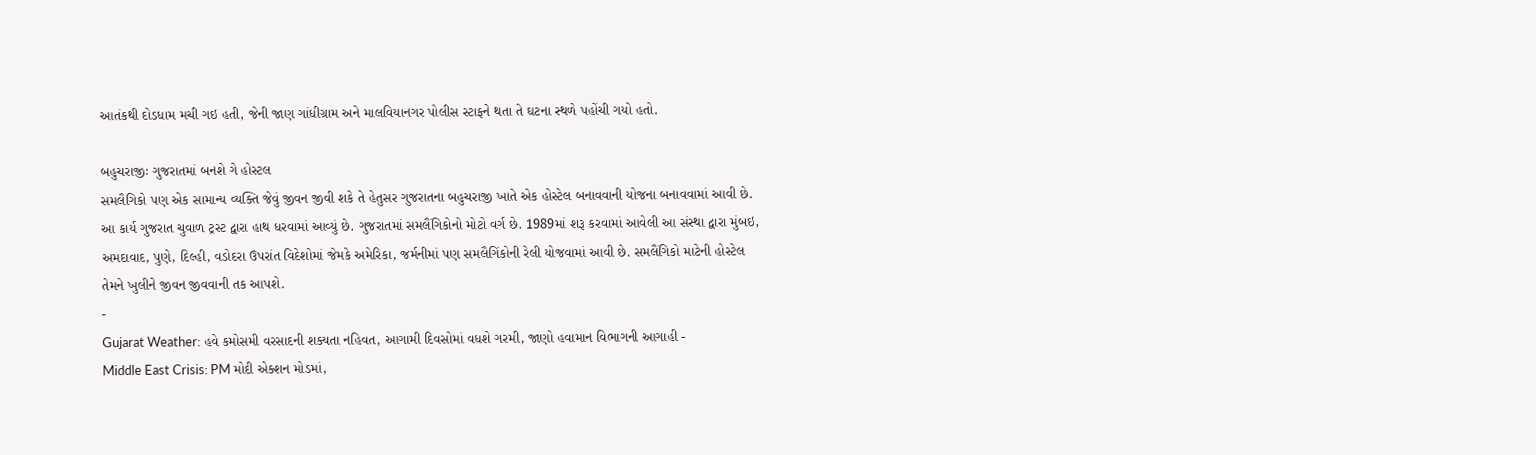આતંકથી દોડધામ મચી ગઇ હતી, જેની જાણ ગાંધીગ્રામ અને માલવિયાનગર પોલીસ સ્ટાફને થતા તે ઘટના સ્થળે પહોંચી ગયો હતો.

બહુચરાજીઃ ગુજરાતમાં બનશે ગે હોસ્ટલ
સમલૈગિકો પણ એક સામાન્ય વ્યક્તિ જેવું જીવન જીવી શકે તે હેતુસર ગુજરાતના બહુચરાજી ખાતે એક હોસ્ટેલ બનાવવાની યોજના બનાવવામાં આવી છે. આ કાર્ય ગુજરાત ચુવાળ ટ્રસ્ટ દ્વારા હાથ ધરવામાં આવ્યું છે. ગુજરાતમાં સમલૈંગિકોનો મોટો વર્ગ છે. 1989માં શરૂ કરવામાં આવેલી આ સંસ્થા દ્વારા મુંબઇ, અમદાવાદ, પુણે, દિલ્હી, વડોદરા ઉપરાંત વિદેશોમાં જેમકે અમેરિકા, જર્મનીમાં પણ સમલૈગિંકોની રેલી યોજવામાં આવી છે. સમલૈંગિકો માટેની હોસ્ટેલ તેમને ખુલીને જીવન જીવવાની તક આપશે.
-
Gujarat Weather: હવે કમોસમી વરસાદની શક્યતા નહિવત, આગામી દિવસોમાં વધશે ગરમી, જાણો હવામાન વિભાગની આગાહી -
Middle East Crisis: PM મોદી એક્શન મોડમાં,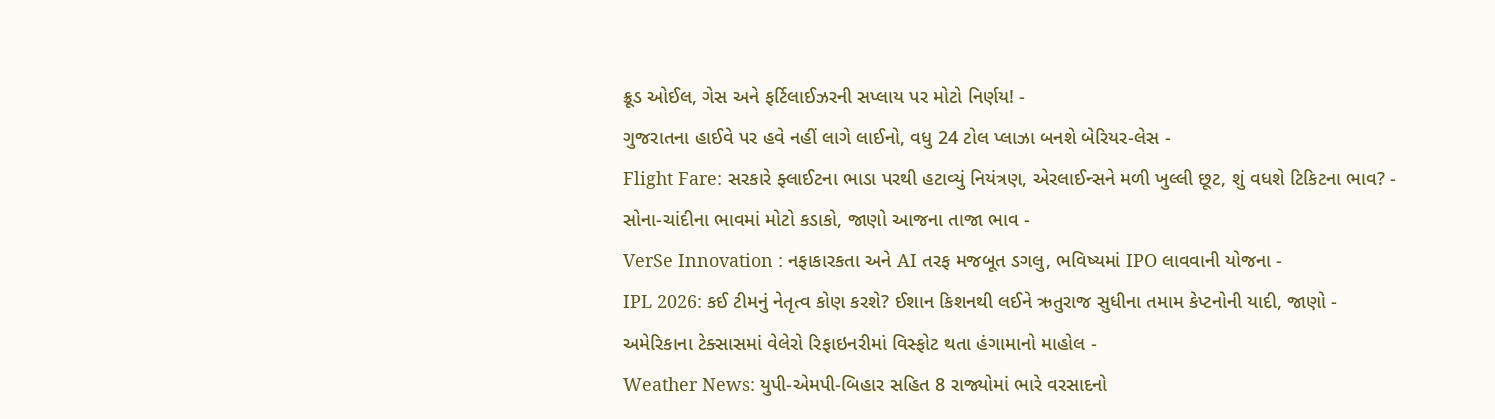ક્રૂડ ઓઈલ, ગેસ અને ફર્ટિલાઈઝરની સપ્લાય પર મોટો નિર્ણય! -
ગુજરાતના હાઈવે પર હવે નહીં લાગે લાઈનો, વધુ 24 ટોલ પ્લાઝા બનશે બેરિયર-લેસ -
Flight Fare: સરકારે ફ્લાઈટના ભાડા પરથી હટાવ્યું નિયંત્રણ, એરલાઈન્સને મળી ખુલ્લી છૂટ, શું વધશે ટિકિટના ભાવ? -
સોના-ચાંદીના ભાવમાં મોટો કડાકો, જાણો આજના તાજા ભાવ -
VerSe Innovation : નફાકારકતા અને AI તરફ મજબૂત ડગલુ, ભવિષ્યમાં IPO લાવવાની યોજના -
IPL 2026: કઈ ટીમનું નેતૃત્વ કોણ કરશે? ઈશાન કિશનથી લઈને ઋતુરાજ સુધીના તમામ કેપ્ટનોની યાદી, જાણો -
અમેરિકાના ટેક્સાસમાં વેલેરો રિફાઇનરીમાં વિસ્ફોટ થતા હંગામાનો માહોલ -
Weather News: યુપી-એમપી-બિહાર સહિત 8 રાજ્યોમાં ભારે વરસાદનો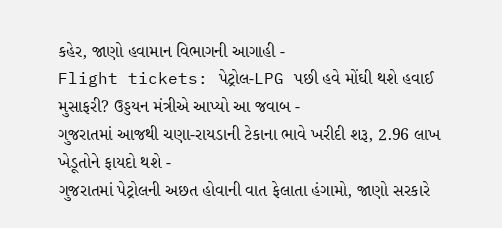કહેર, જાણો હવામાન વિભાગની આગાહી -
Flight tickets: પેટ્રોલ-LPG પછી હવે મોંઘી થશે હવાઈ મુસાફરી? ઉડ્ડયન મંત્રીએ આપ્યો આ જવાબ -
ગુજરાતમાં આજથી ચણા-રાયડાની ટેકાના ભાવે ખરીદી શરૂ, 2.96 લાખ ખેડૂતોને ફાયદો થશે -
ગુજરાતમાં પેટ્રોલની અછત હોવાની વાત ફેલાતા હંગામો, જાણો સરકારે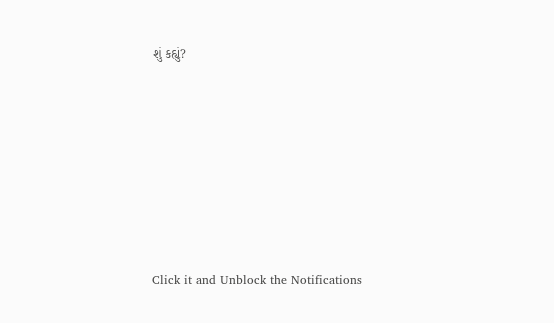શું કહ્યું?










Click it and Unblock the Notifications